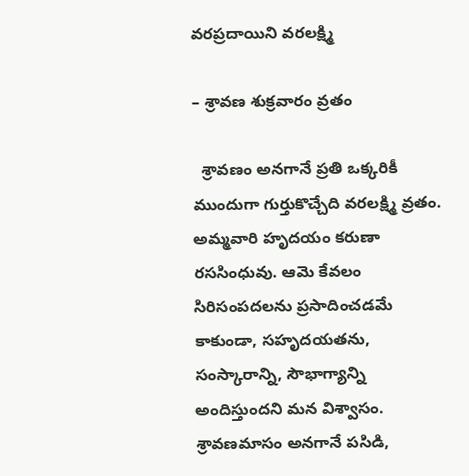వరప్రదాయిని వరలక్ష్మి

– శ్రావణ శుక్రవారం వ్రతం

  శ్రావణం అనగానే ప్రతి ఒక్కరికీ ముందుగా గుర్తుకొచ్చేది వరలక్ష్మి వ్రతం. అమ్మవారి హృదయం కరుణా రససింధువు. ఆమె కేవలం సిరిసంపదలను ప్రసాదించడమే కాకుండా, సహృదయతను, సంస్కారాన్ని, సౌభాగ్యాన్ని అందిస్తుందని మన విశ్వాసం. శ్రావణమాసం అనగానే పసిడి,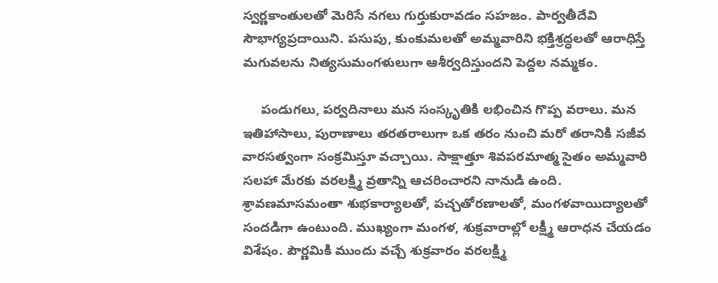స్వర్ణకాంతులతో మెరిసే నగలు గుర్తుకురావడం సహజం. పార్వతీదేవి సౌభాగ్యప్రదాయిని. పసుపు, కుంకుమలతో అమ్మవారిని భక్తిశ్రద్ధలతో ఆరాధిస్తే మగువలను నిత్యసుమంగళులుగా ఆశీర్వదిస్తుందని పెద్దల నమ్మకం.

     పండుగలు, పర్వదినాలు మన సంస్కృతికి లభించిన గొప్ప వరాలు. మన ఇతిహాసాలు, పురాణాలు తరతరాలుగా ఒక తరం నుంచి మరో తరానికి సజీవ వారసత్వంగా సంక్రమిస్తూ వచ్చాయి. సాక్షాత్తూ శివపరమాత్మ సైతం అమ్మవారి సలహా మేరకు వరలక్ష్మి వ్రతాన్ని ఆచరించారని నానుడి ఉంది. శ్రావణమాసమంతా శుభకార్యాలతో, పచ్చతోరణాలతో, మంగళవాయిద్యాలతో సందడిగా ఉంటుంది. ముఖ్యంగా మంగళ, శుక్రవారాల్లో లక్ష్మీ ఆరాధన చేయడం విశేషం. పౌర్ణమికి ముందు వచ్చే శుక్రవారం వరలక్ష్మి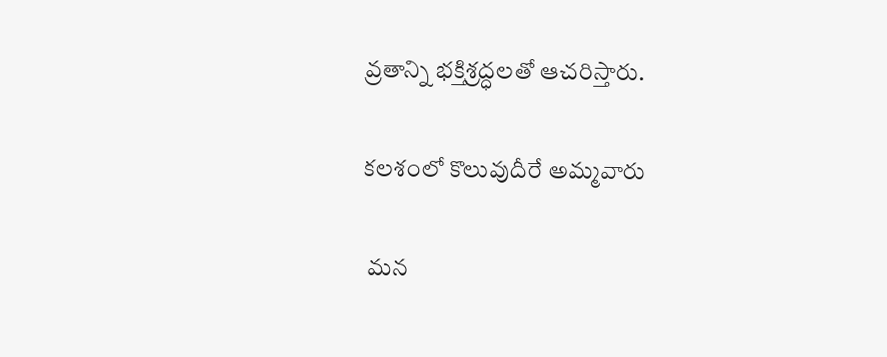వ్రతాన్ని భక్తిశ్రద్ధలతో ఆచరిస్తారు.

కలశంలో కొలువుదీరే అమ్మవారు

 మన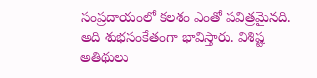సంప్రదాయంలో కలశం ఎంతో పవిత్రమైనది. అది శుభసంకేతంగా భావిస్తారు. విశిష్ట అతిథులు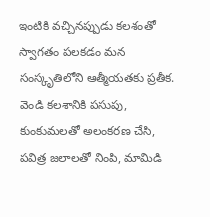ఇంటికి వచ్చినప్పుడు కలశంతో స్వాగతం పలకడం మన సంస్కృతిలోని ఆత్మీయతకు ప్రతీక. వెండి కలశానికి పసుపు, కుంకుమలతో అలంకరణ చేసి, పవిత్ర జలాలతో నింపి, మామిడి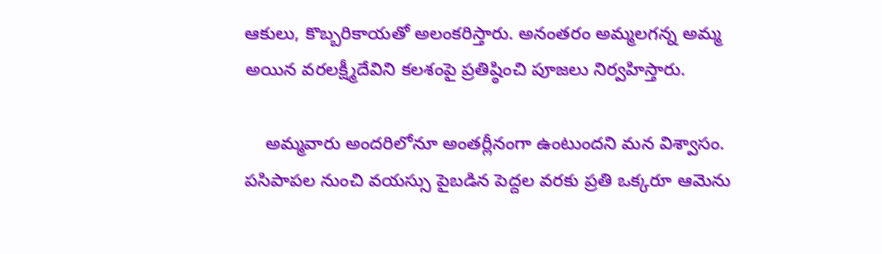ఆకులు, కొబ్బరికాయతో అలంకరిస్తారు. అనంతరం అమ్మలగన్న అమ్మ అయిన వరలక్ష్మీదేవిని కలశంపై ప్రతిష్ఠించి పూజలు నిర్వహిస్తారు.

    అమ్మవారు అందరిలోనూ అంతర్లీనంగా ఉంటుందని మన విశ్వాసం. పసిపాపల నుంచి వయస్సు పైబడిన పెద్దల వరకు ప్రతి ఒక్కరూ ఆమెను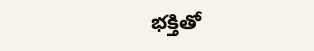భక్తితో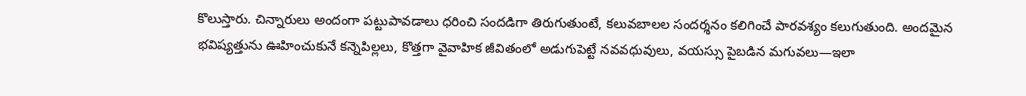కొలుస్తారు. చిన్నారులు అందంగా పట్టుపావడాలు ధరించి సందడిగా తిరుగుతుంటే, కలువబాలల సందర్శనం కలిగించే పారవశ్యం కలుగుతుంది. అందమైన భవిష్యత్తును ఊహించుకునే కన్నెపిల్లలు, కొత్తగా వైవాహిక జీవితంలో అడుగుపెట్టే నవవధువులు, వయస్సు పైబడిన మగువలు—ఇలా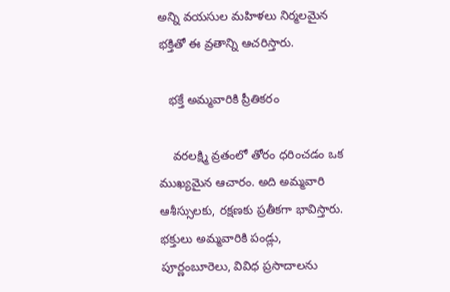అన్ని వయసుల మహిళలు నిర్మలమైన భక్తితో ఈ వ్రతాన్ని ఆచరిస్తారు.

   భక్తే అమ్మవారికి ప్రీతికరం

    వరలక్ష్మి వ్రతంలో తోరం ధరించడం ఒక ముఖ్యమైన ఆచారం. అది అమ్మవారి ఆశీస్సులకు, రక్షణకు ప్రతీకగా భావిస్తారు. భక్తులు అమ్మవారికి పండ్లు, పూర్ణంబూరెలు, వివిధ ప్రసాదాలను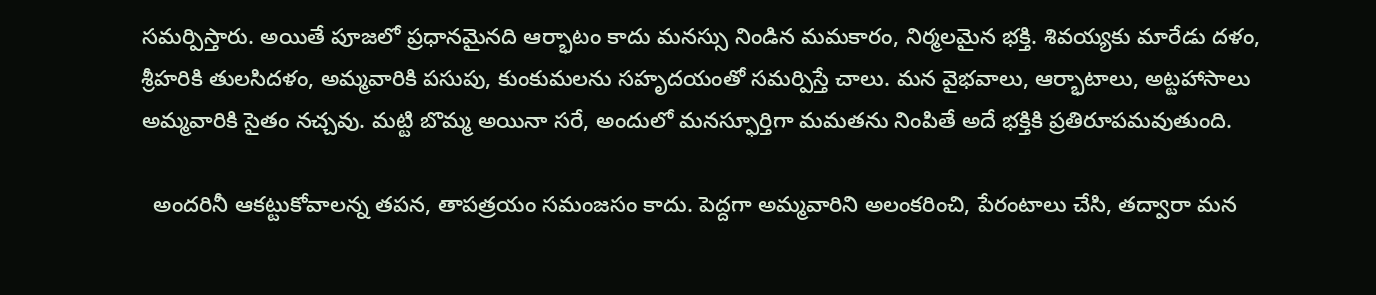సమర్పిస్తారు. అయితే పూజలో ప్రధానమైనది ఆర్భాటం కాదు మనస్సు నిండిన మమకారం, నిర్మలమైన భక్తి. శివయ్యకు మారేడు దళం, శ్రీహరికి తులసిదళం, అమ్మవారికి పసుపు, కుంకుమలను సహృదయంతో సమర్పిస్తే చాలు. మన వైభవాలు, ఆర్భాటాలు, అట్టహాసాలు అమ్మవారికి సైతం నచ్చవు. మట్టి బొమ్మ అయినా సరే, అందులో మనస్ఫూర్తిగా మమతను నింపితే అదే భక్తికి ప్రతిరూపమవుతుంది.

  అందరినీ ఆకట్టుకోవాలన్న తపన, తాపత్రయం సమంజసం కాదు. పెద్దగా అమ్మవారిని అలంకరించి, పేరంటాలు చేసి, తద్వారా మన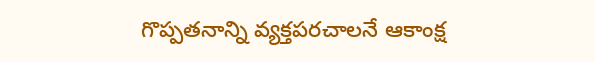గొప్పతనాన్ని వ్యక్తపరచాలనే ఆకాంక్ష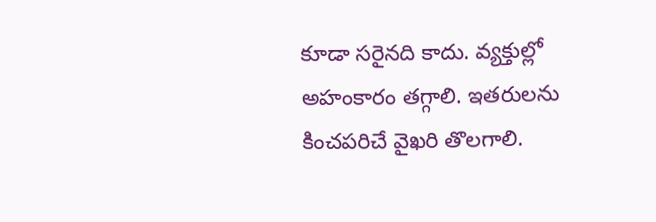కూడా సరైనది కాదు. వ్యక్తుల్లో అహంకారం తగ్గాలి. ఇతరులను కించపరిచే వైఖరి తొలగాలి.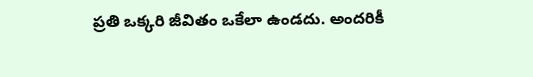ప్రతి ఒక్కరి జీవితం ఒకేలా ఉండదు. అందరికీ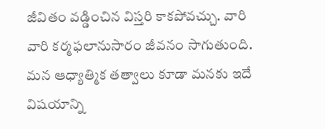జీవితం వడ్డించిన విస్తరి కాకపోవచ్చు. వారి వారి కర్మఫలానుసారం జీవనం సాగుతుంది. మన ఆధ్యాత్మిక తత్వాలు కూడా మనకు ఇదే విషయాన్ని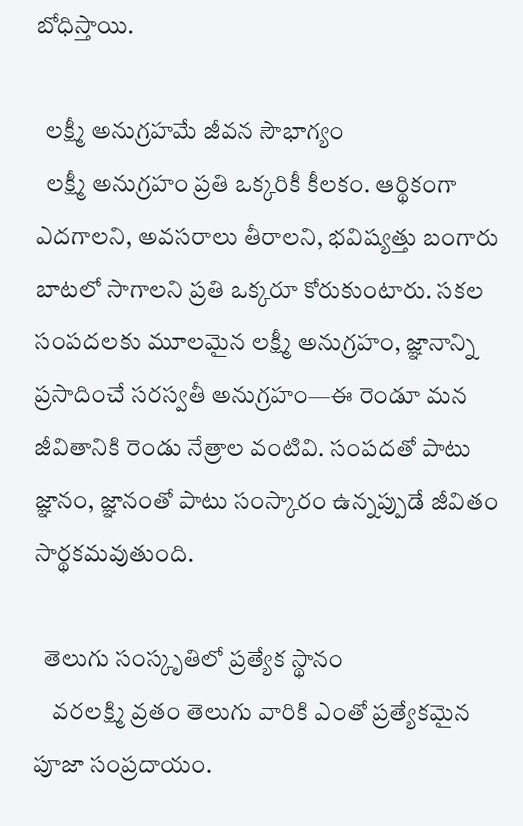బోధిస్తాయి.

  లక్ష్మీ అనుగ్రహమే జీవన సౌభాగ్యం
  లక్ష్మీ అనుగ్రహం ప్రతి ఒక్కరికీ కీలకం. ఆర్థికంగా ఎదగాలని, అవసరాలు తీరాలని, భవిష్యత్తు బంగారు బాటలో సాగాలని ప్రతి ఒక్కరూ కోరుకుంటారు. సకల సంపదలకు మూలమైన లక్ష్మీ అనుగ్రహం, జ్ఞానాన్ని ప్రసాదించే సరస్వతీ అనుగ్రహం—ఈ రెండూ మన జీవితానికి రెండు నేత్రాల వంటివి. సంపదతో పాటు జ్ఞానం, జ్ఞానంతో పాటు సంస్కారం ఉన్నప్పుడే జీవితం సార్థకమవుతుంది.

  తెలుగు సంస్కృతిలో ప్రత్యేక స్థానం
    వరలక్ష్మి వ్రతం తెలుగు వారికి ఎంతో ప్రత్యేకమైన పూజా సంప్రదాయం.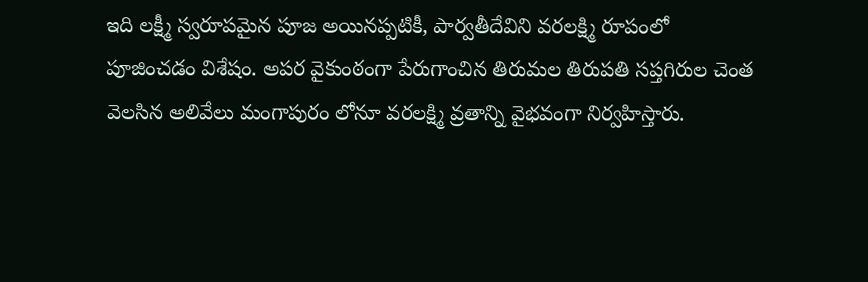ఇది లక్ష్మీ స్వరూపమైన పూజ అయినప్పటికీ, పార్వతీదేవిని వరలక్ష్మి రూపంలో పూజించడం విశేషం. అపర వైకుంఠంగా పేరుగాంచిన తిరుమల తిరుపతి సప్తగిరుల చెంత వెలసిన అలివేలు మంగాపురం లోనూ వరలక్ష్మి వ్రతాన్ని వైభవంగా నిర్వహిస్తారు.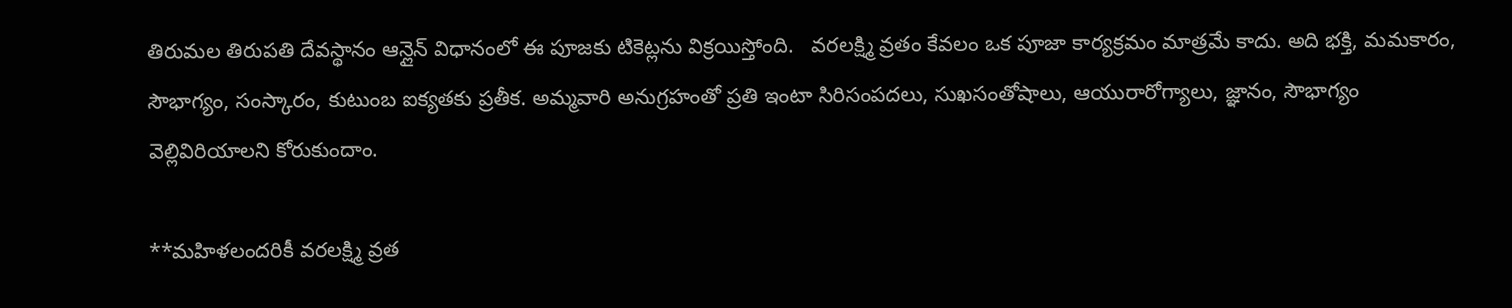తిరుమల తిరుపతి దేవస్థానం ఆన్లైన్ విధానంలో ఈ పూజకు టికెట్లను విక్రయిస్తోంది.   వరలక్ష్మి వ్రతం కేవలం ఒక పూజా కార్యక్రమం మాత్రమే కాదు. అది భక్తి, మమకారం, సౌభాగ్యం, సంస్కారం, కుటుంబ ఐక్యతకు ప్రతీక. అమ్మవారి అనుగ్రహంతో ప్రతి ఇంటా సిరిసంపదలు, సుఖసంతోషాలు, ఆయురారోగ్యాలు, జ్ఞానం, సౌభాగ్యం వెల్లివిరియాలని కోరుకుందాం.

**మహిళలందరికీ వరలక్ష్మి వ్రత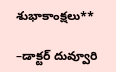శుభాకాంక్షలు**

–డాక్టర్ దువ్వూరి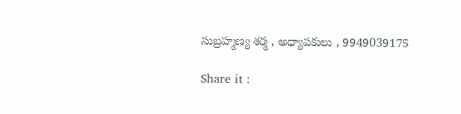సుబ్రహ్మణ్య శర్మ , అధ్యాపకులు , 9949039175

Share it :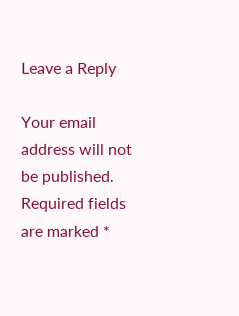Leave a Reply

Your email address will not be published. Required fields are marked *